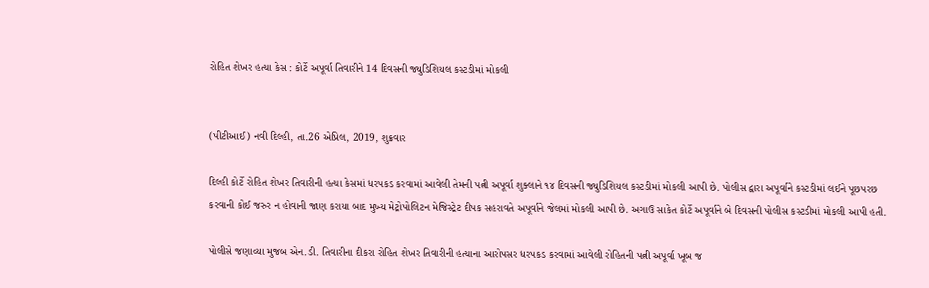રોહિત શેખર હત્યા કેસ : કોર્ટે અપૂર્વા તિવારીને 14 દિવસની જ્યુડિશિયલ કસ્ટડીમાં મોકલી


(પીટીઆઈ) નવી દિલ્હી, તા.26 એપ્રિલ, 2019, શુક્રવાર

દિલ્હી કોર્ટે રોહિત શેખર તિવારીની હત્યા કેસમાં ધરપકડ કરવામાં આવેલી તેમની પત્ની અપૂર્વા શુક્લાને ૧૪ દિવસની જ્યુડિશિયલ કસ્ટડીમાં મોકલી આપી છે. પોલીસ દ્વારા અપૂર્વાને કસ્ટડીમાં લઈને પૂછપરછ કરવાની કોઈ જરુર ન હોવાની જાણ કરાયા બાદ મુખ્ય મેટ્રોપોલિટન મેજિસ્ટ્રેટ દીપક સહરાવતે અપૂર્વાને જેલમાં મોકલી આપી છે. અગાઉ સાકેત કોર્ટે અપૂર્વાને બે દિવસની પોલીસ કસ્ટડીમાં મોકલી આપી હતી.

પોલીસે જણાવ્યા મુજબ એન.ડી. તિવારીના દીકરા રોહિત શેખર તિવારીની હત્યાના આરોપસર ધરપકડ કરવામાં આવેલી રોહિતની પત્ની અપૂર્વા ખૂબ જ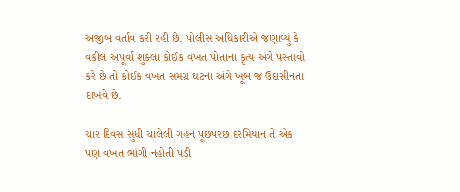અજીબ વર્તાવ કરી રહી છે. પોલીસ અધિકારીએ જણાવ્યું કે વકીલ અપૂર્વા શુક્લા કોઈક વખત પોતાના કૃત્ય અંગે પસ્તાવો કરે છે તો કોઈક વખત સમગ્ર ઘટના અંગે ખૂબ જ ઉદાસીનતા દાખવે છે.

ચાર દિવસ સુધી ચાલેલી ગહન પૂછપરછ દરમિયાન તે એક પણ વખત ભાંગી નહોતી પડી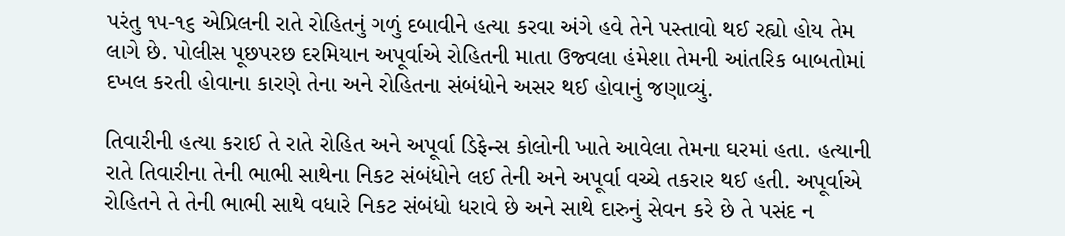પરંતુ ૧૫-૧૬ એપ્રિલની રાતે રોહિતનું ગળું દબાવીને હત્યા કરવા અંગે હવે તેને પસ્તાવો થઈ રહ્યો હોય તેમ લાગે છે. પોલીસ પૂછપરછ દરમિયાન અપૂર્વાએ રોહિતની માતા ઉજ્વલા હંમેશા તેમની આંતરિક બાબતોમાં દખલ કરતી હોવાના કારણે તેના અને રોહિતના સંબંધોને અસર થઈ હોવાનું જણાવ્યું.

તિવારીની હત્યા કરાઈ તે રાતે રોહિત અને અપૂર્વા ડિફેન્સ કોલોની ખાતે આવેલા તેમના ઘરમાં હતા. હત્યાની રાતે તિવારીના તેની ભાભી સાથેના નિકટ સંબંધોને લઈ તેની અને અપૂર્વા વચ્ચે તકરાર થઈ હતી. અપૂર્વાએ રોહિતને તે તેની ભાભી સાથે વધારે નિકટ સંબંધો ધરાવે છે અને સાથે દારુનું સેવન કરે છે તે પસંદ ન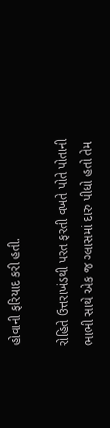હોવાની ફરિયાદ કરી હતી.

રોહિતે ઉત્તરાખંડથી પરત ફરતી વખતે પોતે પોતાની ભાભી સાથે એક જ ગ્લાસમાં દારુ પીધો હતો તેમ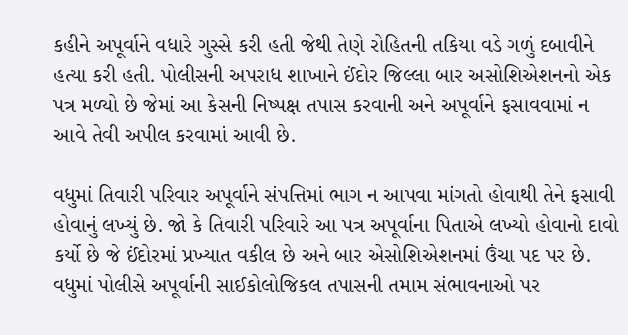કહીને અપૂર્વાને વધારે ગુસ્સે કરી હતી જેથી તેણે રોહિતની તકિયા વડે ગળું દબાવીને હત્યા કરી હતી. પોલીસની અપરાધ શાખાને ઈંદોર જિલ્લા બાર અસોશિએશનનો એક પત્ર મળ્યો છે જેમાં આ કેસની નિષ્પક્ષ તપાસ કરવાની અને અપૂર્વાને ફસાવવામાં ન આવે તેવી અપીલ કરવામાં આવી છે.

વધુમાં તિવારી પરિવાર અપૂર્વાને સંપત્તિમાં ભાગ ન આપવા માંગતો હોવાથી તેને ફસાવી હોવાનું લખ્યું છે. જો કે તિવારી પરિવારે આ પત્ર અપૂર્વાના પિતાએ લખ્યો હોવાનો દાવો કર્યો છે જે ઈંદોરમાં પ્રખ્યાત વકીલ છે અને બાર એસોશિએશનમાં ઉંચા પદ પર છે. વધુમાં પોલીસે અપૂર્વાની સાઈકોલોજિકલ તપાસની તમામ સંભાવનાઓ પર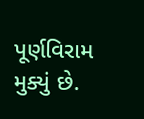પૂર્ણવિરામ મુક્યું છે.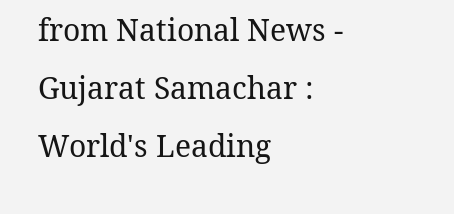from National News - Gujarat Samachar : World's Leading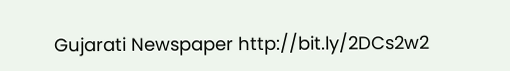Gujarati Newspaper http://bit.ly/2DCs2w2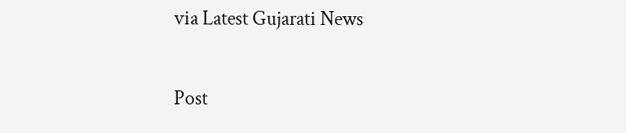via Latest Gujarati News

Post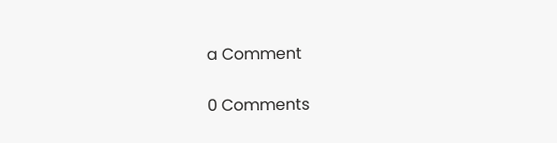a Comment

0 Comments